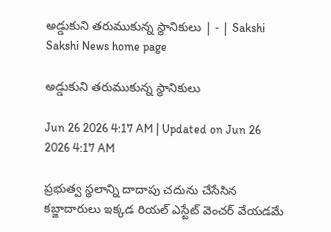అడ్డుకుని తరుముకున్న స్థానికులు | - | Sakshi
Sakshi News home page

అడ్డుకుని తరుముకున్న స్థానికులు

Jun 26 2026 4:17 AM | Updated on Jun 26 2026 4:17 AM

ప్రభుత్వ స్థలాన్ని దాదాపు చదును చేసేసిన కబ్జాదారులు ఇక్కడ రియల్‌ ఎస్టేట్‌ వెంచర్‌ వేయడమే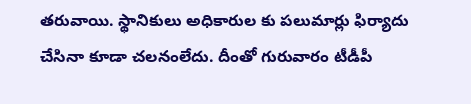తరువాయి. స్థానికులు అధికారుల కు పలుమార్లు ఫిర్యాదు చేసినా కూడా చలనంలేదు. దీంతో గురువారం టీడీపీ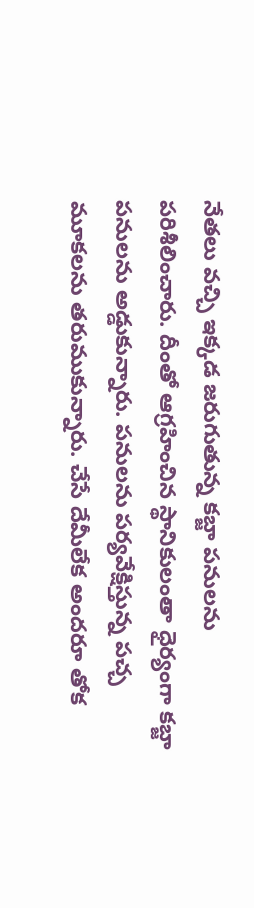నేతలు వచ్చి ఇక్కడ జరుగుతున్న కబ్జా పనులను పరిశీలించారు. దీంతో ఆగ్రహించిన స్థానికులంతా ధైర్యంగా కబ్జా పనులను అడ్డుకున్నారు. పనులను పర్యవేక్షిస్తున్న పచ్చ మూకలను తరుముకున్నారు. చేసే దేమీలేక అందరూ తోక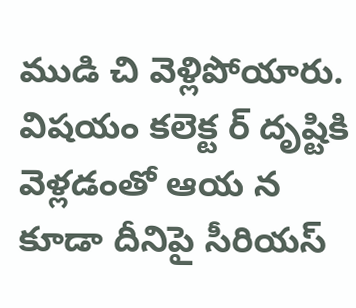ముడి చి వెళ్లిపోయారు. విషయం కలెక్ట ర్‌ దృష్టికి వెళ్లడంతో ఆయ న కూడా దీనిపై సీరియస్‌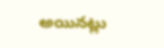అయినట్లు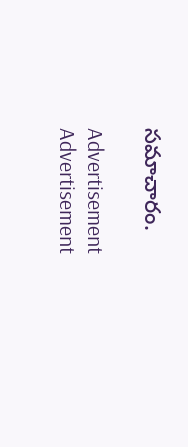సమాచారం.

Advertisement
Advertisement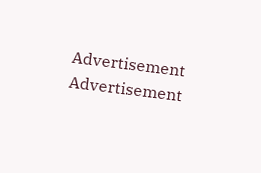Advertisement
Advertisement